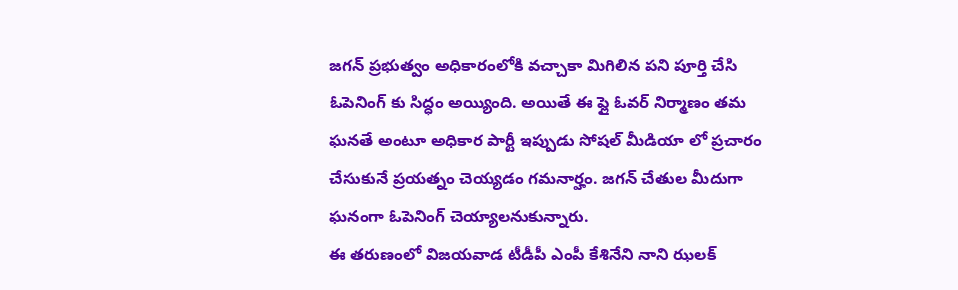జగన్ ప్రభుత్వం అధికారంలోకి వచ్చాకా మిగిలిన పని పూర్తి చేసి ఓపెనింగ్ కు సిద్ధం అయ్యింది. అయితే ఈ ఫ్లై ఓవర్ నిర్మాణం తమ ఘనతే అంటూ అధికార పార్టీ ఇప్పుడు సోషల్ మీడియా లో ప్రచారం చేసుకునే ప్రయత్నం చెయ్యడం గమనార్హం. జగన్ చేతుల మీదుగా ఘనంగా ఓపెనింగ్ చెయ్యాలనుకున్నారు.
ఈ తరుణంలో విజయవాడ టీడీపీ ఎంపీ కేశినేని నాని ఝలక్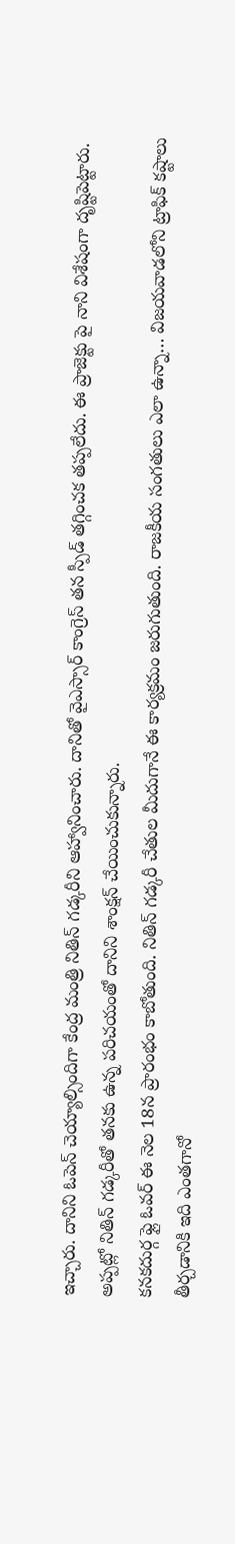ఇచ్చారు. దానిని ఓపెన్ చెయ్యాల్సిందిగా కేంద్ర మంత్రి నితిన్ గడ్కరీని ఆహ్వానించారు. దానితో వైఎస్సార్ కాంగ్రెస్ తన స్పీడ్ తగ్గించక తప్పలేదు. ఈ ప్రాజెక్టు పై నాని విశేషంగా దృష్టిపెట్టారు. అప్పట్లో నితిన్ గడ్కరీతో తనకు ఉన్న పరిచయంతో దానిని శాంక్షన్ చేయించుకున్నారు.
కనకదుర్గ ఫ్లై ఓవర్ ఈ నెల 18న ప్రారంభం కాబోతుంది. నితిన్ గడ్కరీ చేతుల మీదుగానే ఈ కార్యక్రమం జరుగుతుంది. రాజకీయ సంగతులు ఎలా ఉన్నా… విజయవాడలోని ట్రాఫిక్ కష్టాలు తీర్చడానికి ఇది ఎంతగానో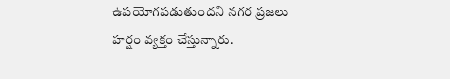ఉపయోగపడుతుందని నగర ప్రజలు హర్షం వ్యక్తం చేస్తున్నారు.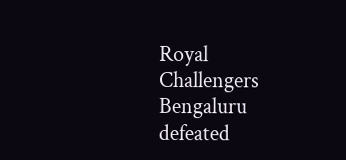Royal Challengers Bengaluru defeated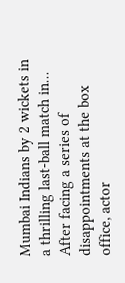Mumbai Indians by 2 wickets in a thrilling last-ball match in…
After facing a series of disappointments at the box office, actor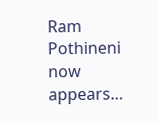Ram Pothineni now appears…